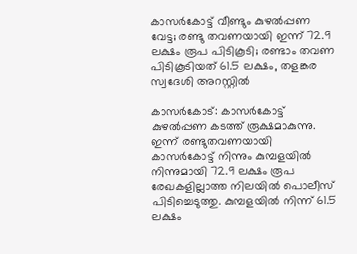കാസര്‍കോട്ട് വീണ്ടും കുഴല്‍പ്പണ വേട്ട; രണ്ടു തവണയായി ഇന്ന് 72.9 ലക്ഷം രൂപ പിടികൂടി; രണ്ടാം തവണ പിടികൂടിയത് 61.5 ലക്ഷം, തളങ്കര സ്വദേശി അറസ്റ്റില്‍

കാസര്‍കോട്: കാസര്‍കോട്ട് കുഴല്‍പ്പണ കടത്ത് രൂക്ഷമാകുന്നു. ഇന്ന് രണ്ടുതവണയായി കാസര്‍കോട്ട് നിന്നും കുമ്പളയില്‍ നിന്നുമായി 72.9 ലക്ഷം രൂപ രേഖകളില്ലാത്ത നിലയില്‍ പൊലീസ് പിടിച്ചെടുത്തു. കുമ്പളയില്‍ നിന്ന് 61.5 ലക്ഷം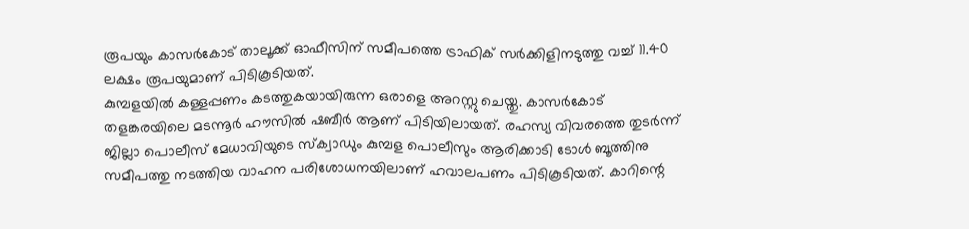രൂപയും കാസര്‍കോട് താലൂക്ക് ഓഫീസിന് സമീപത്തെ ട്രാഫിക് സര്‍ക്കിളിനടുത്തു വച്ച് 11.40 ലക്ഷം രൂപയുമാണ് പിടികൂടിയത്.
കുമ്പളയില്‍ കള്ളപ്പണം കടത്തുകയായിരുന്ന ഒരാളെ അറസ്റ്റു ചെയ്തു. കാസര്‍കോട് തളങ്കരയിലെ മടന്നൂര്‍ ഹൗസില്‍ ഷബീര്‍ ആണ് പിടിയിലായത്. രഹസ്യ വിവരത്തെ തുടര്‍ന്ന് ജില്ലാ പൊലീസ് മേധാവിയുടെ സ്‌ക്വാഡും കുമ്പള പൊലീസും ആരിക്കാടി ടോള്‍ ബൂത്തിനു സമീപത്തു നടത്തിയ വാഹന പരിശോധനയിലാണ് ഹവാലപണം പിടികൂടിയത്. കാറിന്റെ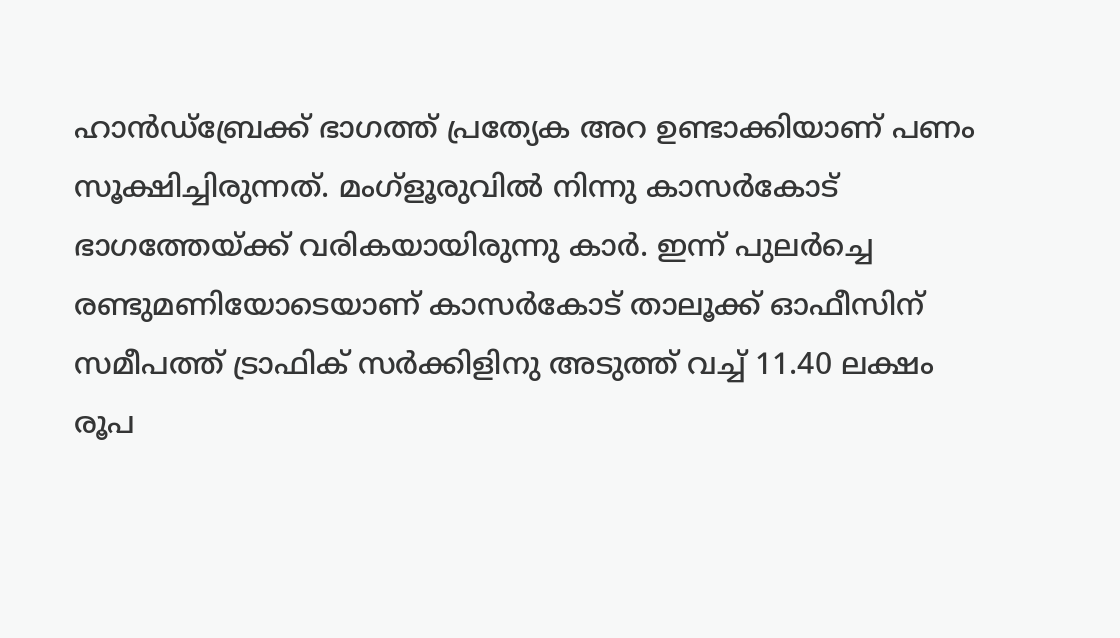ഹാന്‍ഡ്‌ബ്രേക്ക് ഭാഗത്ത് പ്രത്യേക അറ ഉണ്ടാക്കിയാണ് പണം സൂക്ഷിച്ചിരുന്നത്. മംഗ്‌ളൂരുവില്‍ നിന്നു കാസര്‍കോട് ഭാഗത്തേയ്ക്ക് വരികയായിരുന്നു കാര്‍. ഇന്ന് പുലര്‍ച്ചെ രണ്ടുമണിയോടെയാണ് കാസര്‍കോട് താലൂക്ക് ഓഫീസിന് സമീപത്ത് ട്രാഫിക് സര്‍ക്കിളിനു അടുത്ത് വച്ച് 11.40 ലക്ഷം രൂപ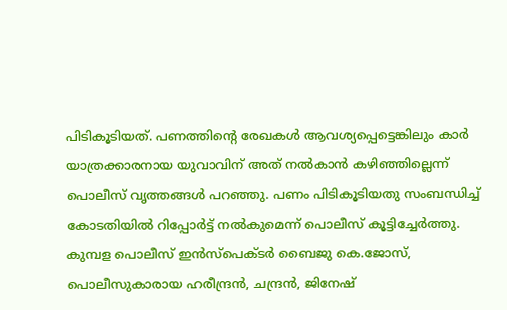പിടികൂടിയത്. പണത്തിന്റെ രേഖകള്‍ ആവശ്യപ്പെട്ടെങ്കിലും കാര്‍ യാത്രക്കാരനായ യുവാവിന് അത് നല്‍കാന്‍ കഴിഞ്ഞില്ലെന്ന് പൊലീസ് വൃത്തങ്ങള്‍ പറഞ്ഞു. പണം പിടികൂടിയതു സംബന്ധിച്ച് കോടതിയില്‍ റിപ്പോര്‍ട്ട് നല്‍കുമെന്ന് പൊലീസ് കൂട്ടിച്ചേര്‍ത്തു.
കുമ്പള പൊലീസ് ഇന്‍സ്‌പെക്ടര്‍ ബൈജു കെ.ജോസ്, പൊലീസുകാരായ ഹരീന്ദ്രന്‍, ചന്ദ്രന്‍, ജിനേഷ്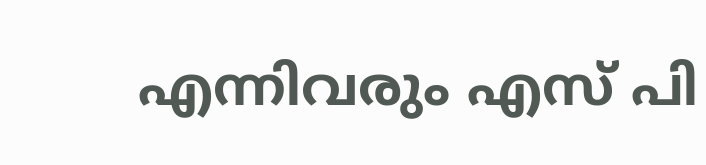എന്നിവരും എസ് പി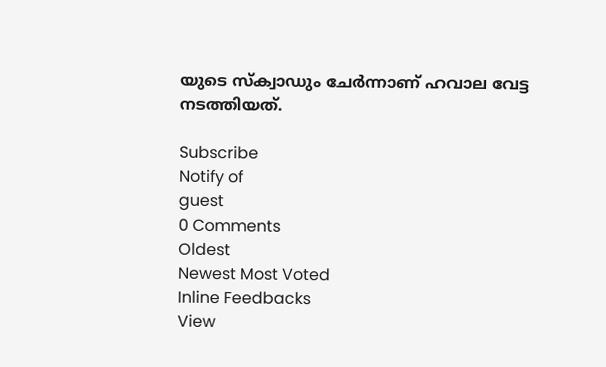യുടെ സ്‌ക്വാഡും ചേര്‍ന്നാണ് ഹവാല വേട്ട നടത്തിയത്.

Subscribe
Notify of
guest
0 Comments
Oldest
Newest Most Voted
Inline Feedbacks
View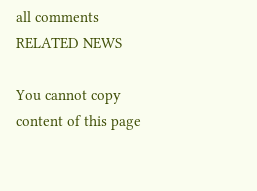all comments
RELATED NEWS

You cannot copy content of this page